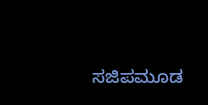ಸಜಿಪಮೂಡ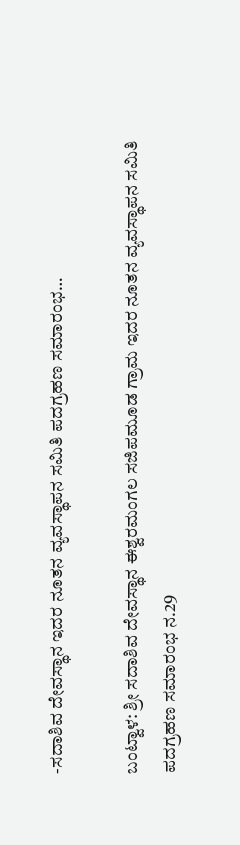-ಸದಾಶಿವ ದೇವಸ್ಥಾನ ಇದರ ನೂತನ ವ್ಯವಸ್ಥಾಪನ ಸಮಿತಿ ಪದಗ್ರಹಣ ಸಮಾರಂಭ…

ಬಂಟ್ವಾಳ: ಶ್ರೀ ಸದಾಶಿವ ದೇವಸ್ಥಾನ ಈಶ್ವರಮಂಗಲ ಸಜಿಪಮೂಡ ಗ್ರಾಮ ಇದರ ನೂತನ ವ್ಯವಸ್ಥಾಪನ ಸಮಿತಿ ಪದಗ್ರಹಣ ಸಮಾರಂಭ ನ.29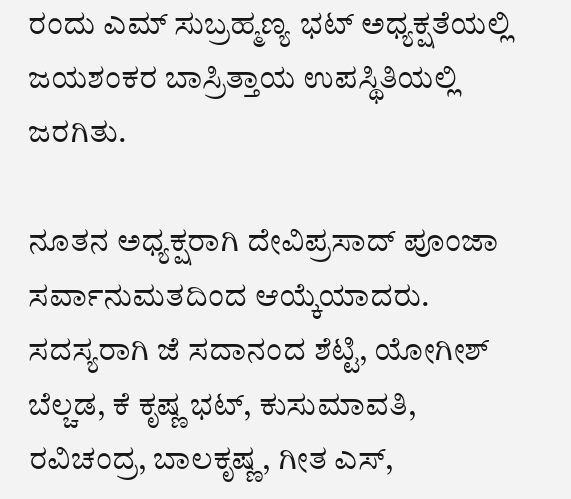ರಂದು ಎಮ್ ಸುಬ್ರಹ್ಮಣ್ಯ ಭಟ್ ಅಧ್ಯಕ್ಷತೆಯಲ್ಲಿ ಜಯಶಂಕರ ಬಾಸ್ರಿತ್ತಾಯ ಉಪಸ್ಥಿತಿಯಲ್ಲಿ ಜರಗಿತು.

ನೂತನ ಅಧ್ಯಕ್ಷರಾಗಿ ದೇವಿಪ್ರಸಾದ್ ಪೂಂಜಾ ಸರ್ವಾನುಮತದಿಂದ ಆಯ್ಕೆಯಾದರು. ಸದಸ್ಯರಾಗಿ ಜೆ ಸದಾನಂದ ಶೆಟ್ಟಿ, ಯೋಗೀಶ್ ಬೆಲ್ಚಡ, ಕೆ ಕೃಷ್ಣ ಭಟ್, ಕುಸುಮಾವತಿ, ರವಿಚಂದ್ರ, ಬಾಲಕೃಷ್ಣ, ಗೀತ ಎಸ್,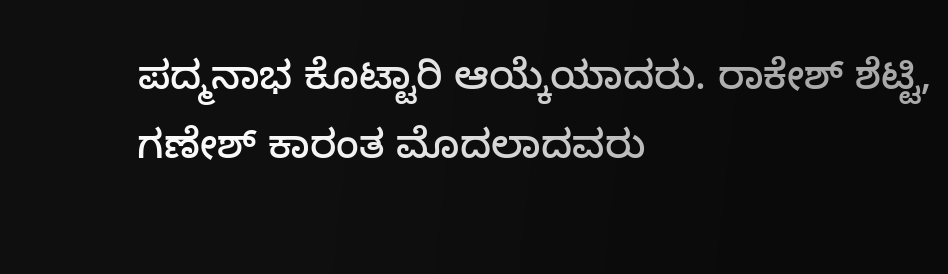ಪದ್ಮನಾಭ ಕೊಟ್ಟಾರಿ ಆಯ್ಕೆಯಾದರು. ರಾಕೇಶ್ ಶೆಟ್ಟಿ, ಗಣೇಶ್ ಕಾರಂತ ಮೊದಲಾದವರು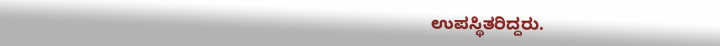ಉಪಸ್ಥಿತರಿದ್ದರು.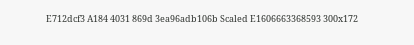E712dcf3 A184 4031 869d 3ea96adb106b Scaled E1606663368593 300x172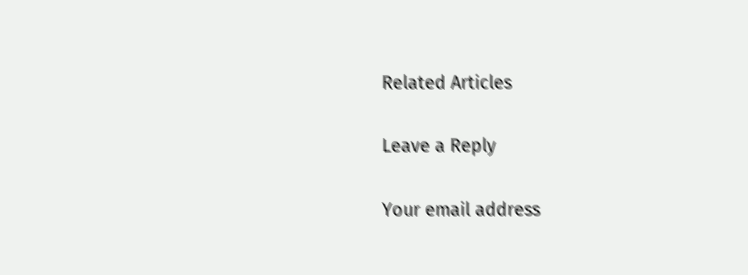Related Articles

Leave a Reply

Your email address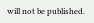will not be published.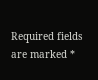Required fields are marked *